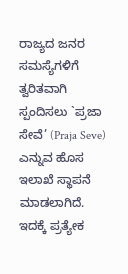ರಾಜ್ಯದ ಜನರ ಸಮಸ್ಯೆಗಳಿಗೆ ತ್ವರಿತವಾಗಿ ಸ್ಪಂದಿಸಲು `ಪ್ರಜಾ ಸೇವೆ’ (Praja Seve) ಎನ್ನುವ ಹೊಸ ಇಲಾಖೆ ಸ್ಥಾಪನೆ ಮಾಡಲಾಗಿದೆ. ಇದಕ್ಕೆ ಪ್ರತ್ಯೇಕ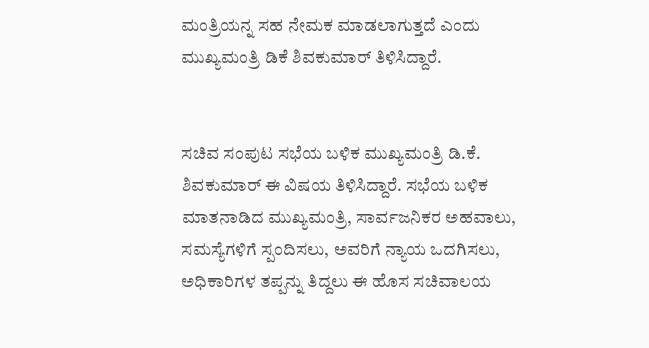ಮಂತ್ರಿಯನ್ನ ಸಹ ನೇಮಕ ಮಾಡಲಾಗುತ್ತದೆ ಎಂದು ಮುಖ್ಯಮಂತ್ರಿ ಡಿಕೆ ಶಿವಕುಮಾರ್ ತಿಳಿಸಿದ್ದಾರೆ.


ಸಚಿವ ಸಂಪುಟ ಸಭೆಯ ಬಳಿಕ ಮುಖ್ಯಮಂತ್ರಿ ಡಿ.ಕೆ. ಶಿವಕುಮಾರ್ ಈ ವಿಷಯ ತಿಳಿಸಿದ್ದಾರೆ. ಸಭೆಯ ಬಳಿಕ ಮಾತನಾಡಿದ ಮುಖ್ಯಮಂತ್ರಿ, ಸಾರ್ವಜನಿಕರ ಅಹವಾಲು, ಸಮಸ್ಯೆಗಳಿಗೆ ಸ್ಪಂದಿಸಲು, ಅವರಿಗೆ ನ್ಯಾಯ ಒದಗಿಸಲು, ಅಧಿಕಾರಿಗಳ ತಪ್ಪನ್ನು ತಿದ್ದಲು ಈ ಹೊಸ ಸಚಿವಾಲಯ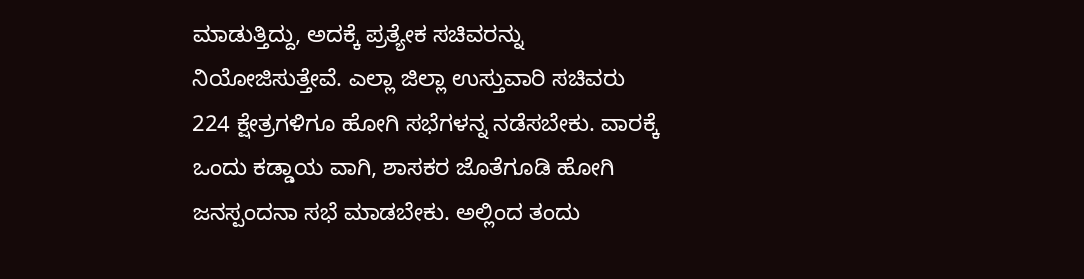ಮಾಡುತ್ತಿದ್ದು, ಅದಕ್ಕೆ ಪ್ರತ್ಯೇಕ ಸಚಿವರನ್ನು ನಿಯೋಜಿಸುತ್ತೇವೆ. ಎಲ್ಲಾ ಜಿಲ್ಲಾ ಉಸ್ತುವಾರಿ ಸಚಿವರು 224 ಕ್ಷೇತ್ರಗಳಿಗೂ ಹೋಗಿ ಸಭೆಗಳನ್ನ ನಡೆಸಬೇಕು. ವಾರಕ್ಕೆ ಒಂದು ಕಡ್ಡಾಯ ವಾಗಿ, ಶಾಸಕರ ಜೊತೆಗೂಡಿ ಹೋಗಿ ಜನಸ್ಪಂದನಾ ಸಭೆ ಮಾಡಬೇಕು. ಅಲ್ಲಿಂದ ತಂದು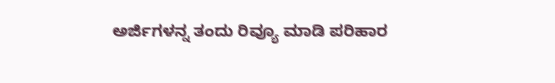ಅರ್ಜಿಗಳನ್ನ ತಂದು ರಿವ್ಯೂ ಮಾಡಿ ಪರಿಹಾರ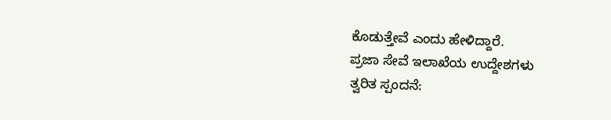ಕೊಡುತ್ತೇವೆ ಎಂದು ಹೇಳಿದ್ದಾರೆ.
ಪ್ರಜಾ ಸೇವೆ ಇಲಾಖೆಯ ಉದ್ದೇಶಗಳು
ತ್ವರಿತ ಸ್ಪಂದನೆ: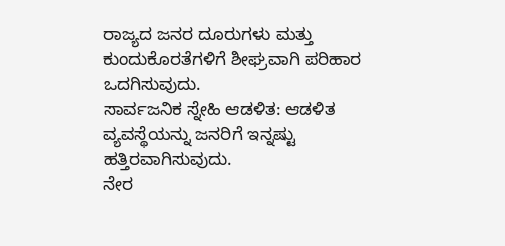ರಾಜ್ಯದ ಜನರ ದೂರುಗಳು ಮತ್ತು ಕುಂದುಕೊರತೆಗಳಿಗೆ ಶೀಘ್ರವಾಗಿ ಪರಿಹಾರ ಒದಗಿಸುವುದು.
ಸಾರ್ವಜನಿಕ ಸ್ನೇಹಿ ಆಡಳಿತ: ಆಡಳಿತ ವ್ಯವಸ್ಥೆಯನ್ನು ಜನರಿಗೆ ಇನ್ನಷ್ಟು ಹತ್ತಿರವಾಗಿಸುವುದು.
ನೇರ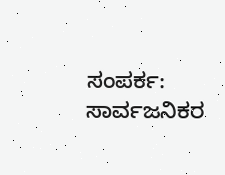ಸಂಪರ್ಕ: ಸಾರ್ವಜನಿಕರ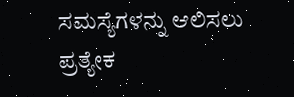ಸಮಸ್ಯೆಗಳನ್ನು ಆಲಿಸಲು ಪ್ರತ್ಯೇಕ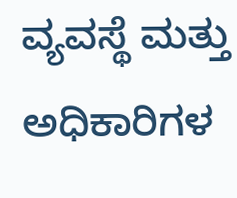ವ್ಯವಸ್ಥೆ ಮತ್ತು ಅಧಿಕಾರಿಗಳ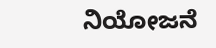ನಿಯೋಜನೆ